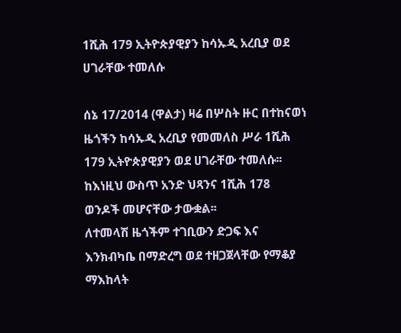1ሺሕ 179 ኢትዮጵያዊያን ከሳኡዲ አረቢያ ወደ ሀገራቸው ተመለሱ

ሰኔ 17/2014 (ዋልታ) ዛሬ በሦስት ዙር በተከናወነ ዜጎችን ከሳኡዲ አረቢያ የመመለስ ሥራ 1ሺሕ 179 ኢትዮጵያዊያን ወደ ሀገራቸው ተመለሱ፡፡
ከእነዚህ ውስጥ አንድ ህጻንና 1ሺሕ 178 ወንዶች መሆናቸው ታውቋል፡፡
ለተመላሽ ዜጎችም ተገቢውን ድጋፍ እና እንክብካቤ በማድረግ ወደ ተዘጋጀላቸው የማቆያ ማእከላት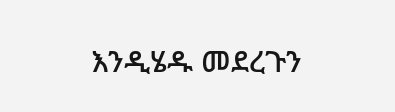እንዲሄዱ መደረጉን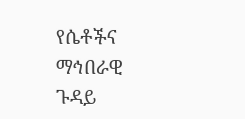የሴቶችና ማኅበራዊ ጉዳይ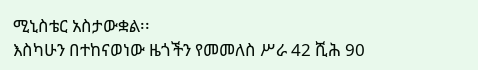ሚኒስቴር አስታውቋል፡፡
እስካሁን በተከናወነው ዜጎችን የመመለስ ሥራ 42 ሺሕ 90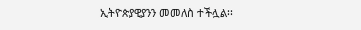ኢትዮጵያዊያንን መመለስ ተችሏል፡፡